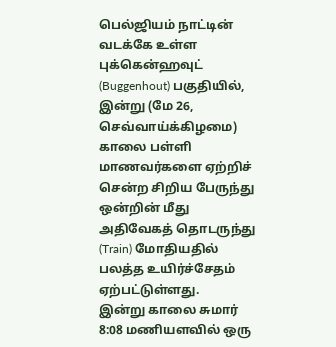பெல்ஜியம் நாட்டின் வடக்கே உள்ள புக்கென்ஹவுட் (Buggenhout) பகுதியில், இன்று (மே 26, செவ்வாய்க்கிழமை) காலை பள்ளி மாணவர்களை ஏற்றிச் சென்ற சிறிய பேருந்து ஒன்றின் மீது அதிவேகத் தொடருந்து (Train) மோதியதில் பலத்த உயிர்ச்சேதம் ஏற்பட்டுள்ளது.
இன்று காலை சுமார் 8:08 மணியளவில் ஒரு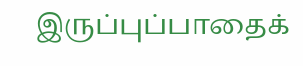இருப்புப்பாதைக்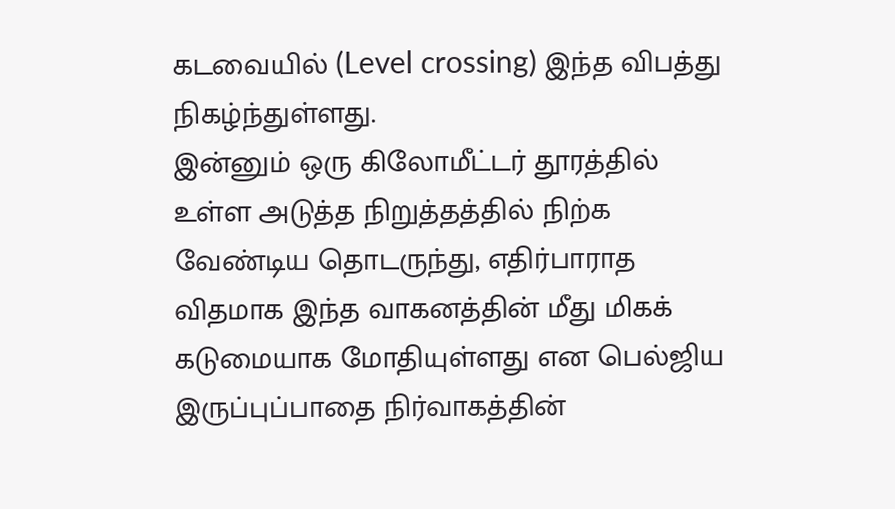கடவையில் (Level crossing) இந்த விபத்து நிகழ்ந்துள்ளது.
இன்னும் ஒரு கிலோமீட்டர் தூரத்தில் உள்ள அடுத்த நிறுத்தத்தில் நிற்க வேண்டிய தொடருந்து, எதிர்பாராத விதமாக இந்த வாகனத்தின் மீது மிகக் கடுமையாக மோதியுள்ளது என பெல்ஜிய இருப்புப்பாதை நிர்வாகத்தின்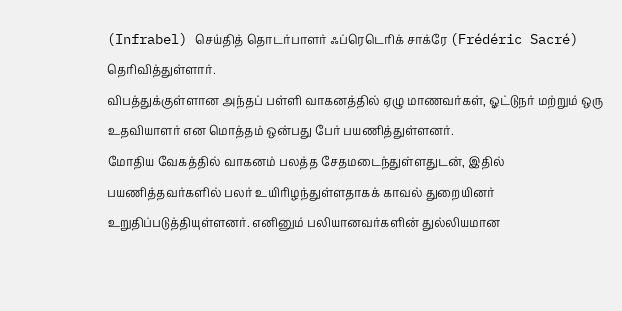(Infrabel) செய்தித் தொடர்பாளர் ஃப்ரெடெரிக் சாக்ரே (Frédéric Sacré) தெரிவித்துள்ளார்.
விபத்துக்குள்ளான அந்தப் பள்ளி வாகனத்தில் ஏழு மாணவர்கள், ஓட்டுநர் மற்றும் ஒரு உதவியாளர் என மொத்தம் ஒன்பது பேர் பயணித்துள்ளனர்.
மோதிய வேகத்தில் வாகனம் பலத்த சேதமடைந்துள்ளதுடன், இதில் பயணித்தவர்களில் பலர் உயிரிழந்துள்ளதாகக் காவல் துறையினர் உறுதிப்படுத்தியுள்ளனர். எனினும் பலியானவர்களின் துல்லியமான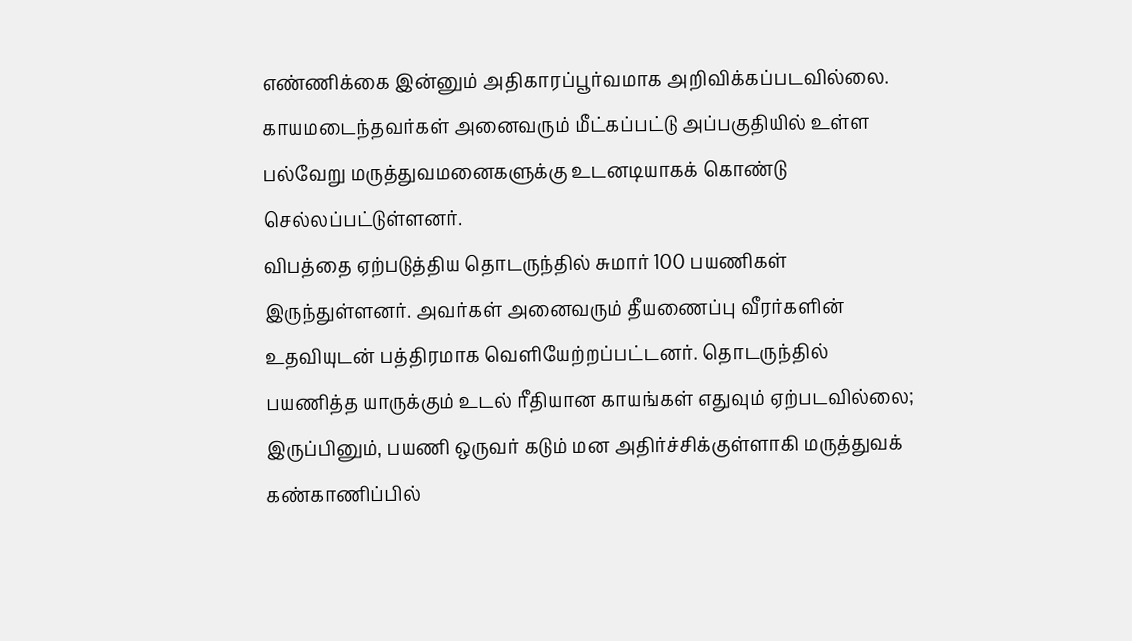எண்ணிக்கை இன்னும் அதிகாரப்பூர்வமாக அறிவிக்கப்படவில்லை.
காயமடைந்தவர்கள் அனைவரும் மீட்கப்பட்டு அப்பகுதியில் உள்ள பல்வேறு மருத்துவமனைகளுக்கு உடனடியாகக் கொண்டு செல்லப்பட்டுள்ளனர்.
விபத்தை ஏற்படுத்திய தொடருந்தில் சுமார் 100 பயணிகள் இருந்துள்ளனர். அவர்கள் அனைவரும் தீயணைப்பு வீரர்களின் உதவியுடன் பத்திரமாக வெளியேற்றப்பட்டனர். தொடருந்தில் பயணித்த யாருக்கும் உடல் ரீதியான காயங்கள் எதுவும் ஏற்படவில்லை; இருப்பினும், பயணி ஒருவர் கடும் மன அதிர்ச்சிக்குள்ளாகி மருத்துவக் கண்காணிப்பில்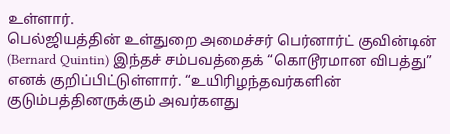உள்ளார்.
பெல்ஜியத்தின் உள்துறை அமைச்சர் பெர்னார்ட் குவின்டின் (Bernard Quintin) இந்தச் சம்பவத்தைக் “கொடூரமான விபத்து” எனக் குறிப்பிட்டுள்ளார். “உயிரிழந்தவர்களின் குடும்பத்தினருக்கும் அவர்களது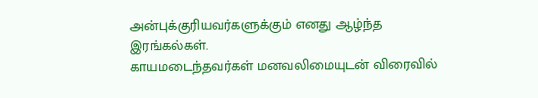அன்புக்குரியவர்களுக்கும் எனது ஆழ்ந்த இரங்கல்கள்.
காயமடைந்தவர்கள் மனவலிமையுடன் விரைவில்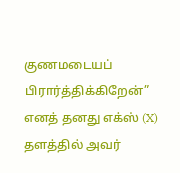குணமடையப் பிரார்த்திக்கிறேன்” எனத் தனது எக்ஸ் (X) தளத்தில் அவர்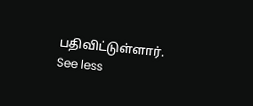பதிவிட்டுள்ளார். See less